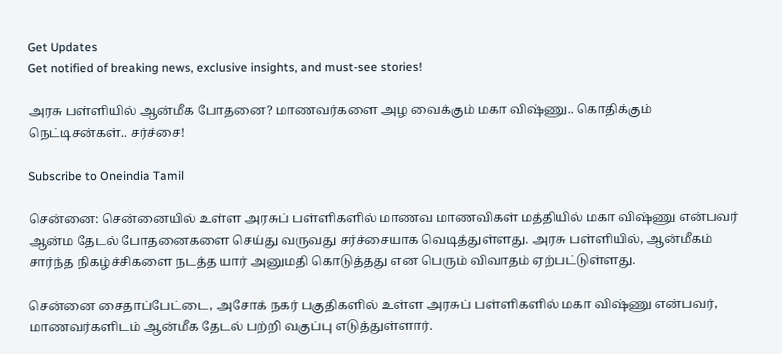Get Updates
Get notified of breaking news, exclusive insights, and must-see stories!

அரசு பள்ளியில் ஆன்மீக போதனை? மாணவர்களை அழ வைக்கும் மகா விஷ்ணு.. கொதிக்கும் நெட்டிசன்கள்.. சர்ச்சை!

Subscribe to Oneindia Tamil

சென்னை: சென்னையில் உள்ள அரசுப் பள்ளிகளில் மாணவ மாணவிகள் மத்தியில் மகா விஷ்ணு என்பவர் ஆன்ம தேடல் போதனைகளை செய்து வருவது சர்ச்சையாக வெடித்துள்ளது. அரசு பள்ளியில், ஆன்மீகம் சார்ந்த நிகழ்ச்சிகளை நடத்த யார் அனுமதி கொடுத்தது என பெரும் விவாதம் ஏற்பட்டுள்ளது.

சென்னை சைதாப்பேட்டை, அசோக் நகர் பகுதிகளில் உள்ள அரசுப் பள்ளிகளில் மகா விஷ்ணு என்பவர், மாணவர்களிடம் ஆன்மீக தேடல் பற்றி வகுப்பு எடுத்துள்ளார்.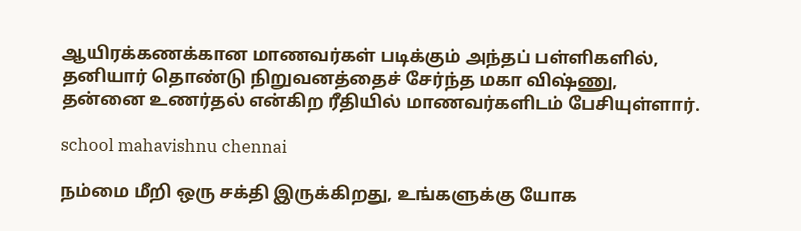ஆயிரக்கணக்கான மாணவர்கள் படிக்கும் அந்தப் பள்ளிகளில், தனியார் தொண்டு நிறுவனத்தைச் சேர்ந்த மகா விஷ்ணு, தன்னை உணர்தல் என்கிற ரீதியில் மாணவர்களிடம் பேசியுள்ளார்.

school mahavishnu chennai

நம்மை மீறி ஒரு சக்தி இருக்கிறது, உங்களுக்கு யோக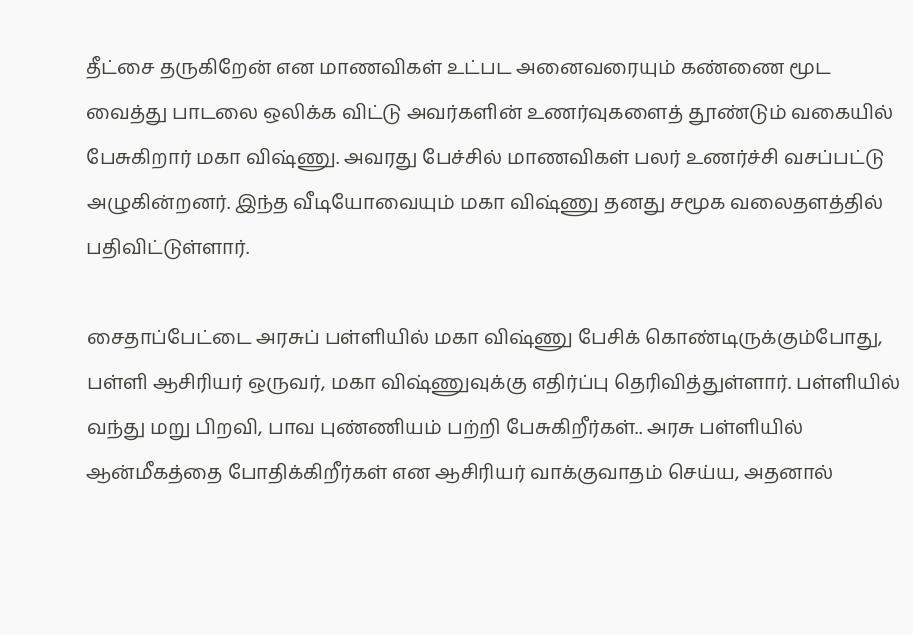தீட்சை தருகிறேன் என மாணவிகள் உட்பட அனைவரையும் கண்ணை மூட வைத்து பாடலை ஒலிக்க விட்டு அவர்களின் உணர்வுகளைத் தூண்டும் வகையில் பேசுகிறார் மகா விஷ்ணு. அவரது பேச்சில் மாணவிகள் பலர் உணர்ச்சி வசப்பட்டு அழுகின்றனர். இந்த வீடியோவையும் மகா விஷ்ணு தனது சமூக வலைதளத்தில் பதிவிட்டுள்ளார்.

சைதாப்பேட்டை அரசுப் பள்ளியில் மகா விஷ்ணு பேசிக் கொண்டிருக்கும்போது, பள்ளி ஆசிரியர் ஒருவர், மகா விஷ்ணுவுக்கு எதிர்ப்பு தெரிவித்துள்ளார். பள்ளியில் வந்து மறு பிறவி, பாவ புண்ணியம் பற்றி பேசுகிறீர்கள்.. அரசு பள்ளியில் ஆன்மீகத்தை போதிக்கிறீர்கள் என ஆசிரியர் வாக்குவாதம் செய்ய, அதனால்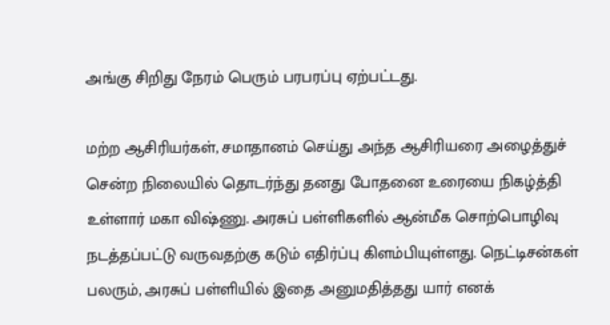அங்கு சிறிது நேரம் பெரும் பரபரப்பு ஏற்பட்டது.

மற்ற ஆசிரியர்கள், சமாதானம் செய்து அந்த ஆசிரியரை அழைத்துச் சென்ற நிலையில் தொடர்ந்து தனது போதனை உரையை நிகழ்த்தி உள்ளார் மகா விஷ்ணு. அரசுப் பள்ளிகளில் ஆன்மீக சொற்பொழிவு நடத்தப்பட்டு வருவதற்கு கடும் எதிர்ப்பு கிளம்பியுள்ளது. நெட்டிசன்கள் பலரும், அரசுப் பள்ளியில் இதை அனுமதித்தது யார் எனக்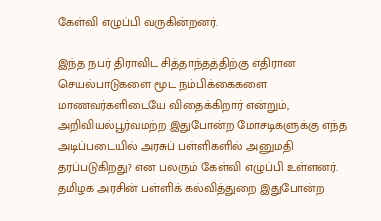கேள்வி எழுப்பி வருகின்றனர்.

இந்த நபர் திராவிட சித்தாந்தத்திற்கு எதிரான செயல்பாடுகளை மூட நம்பிக்கைகளை மாணவர்களிடையே விதைக்கிறார் என்றும், அறிவியல்பூர்வமற்ற இதுபோன்ற மோசடிகளுக்கு எந்த அடிப்படையில் அரசுப் பள்ளிகளில் அனுமதி தரப்படுகிறது? என பலரும் கேள்வி எழுப்பி உள்ளனர். தமிழக அரசின் பள்ளிக் கல்வித்துறை இதுபோன்ற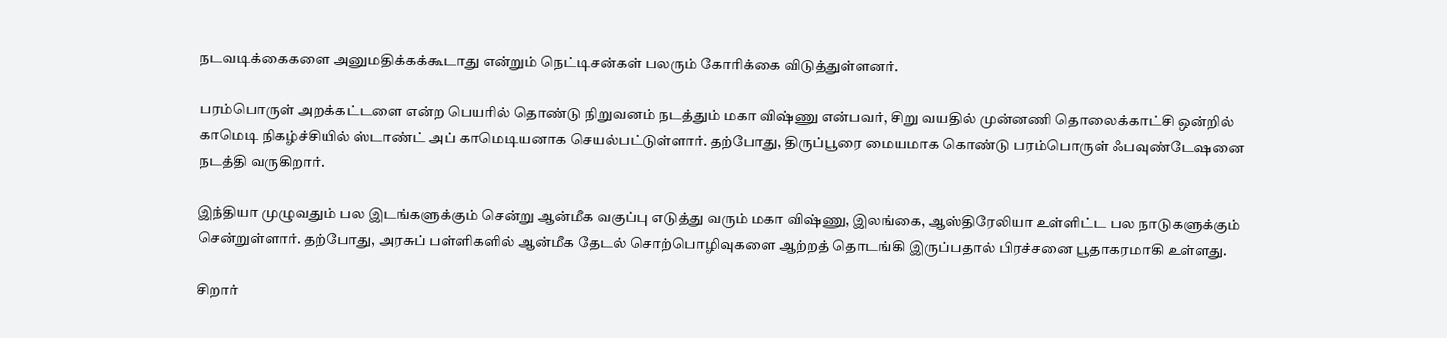நடவடிக்கைகளை அனுமதிக்கக்கூடாது என்றும் நெட்டிசன்கள் பலரும் கோரிக்கை விடுத்துள்ளனர்.

பரம்பொருள் அறக்கட்டளை என்ற பெயரில் தொண்டு நிறுவனம் நடத்தும் மகா விஷ்ணு என்பவர், சிறு வயதில் முன்னணி தொலைக்காட்சி ஒன்றில் காமெடி நிகழ்ச்சியில் ஸ்டாண்ட் அப் காமெடியனாக செயல்பட்டுள்ளார். தற்போது, திருப்பூரை மையமாக கொண்டு பரம்பொருள் ஃபவுண்டேஷனை நடத்தி வருகிறார்.

இந்தியா முழுவதும் பல இடங்களுக்கும் சென்று ஆன்மீக வகுப்பு எடுத்து வரும் மகா விஷ்ணு, இலங்கை, ஆஸ்திரேலியா உள்ளிட்ட பல நாடுகளுக்கும் சென்றுள்ளார். தற்போது, அரசுப் பள்ளிகளில் ஆன்மீக தேடல் சொற்பொழிவுகளை ஆற்றத் தொடங்கி இருப்பதால் பிரச்சனை பூதாகரமாகி உள்ளது.

சிறார்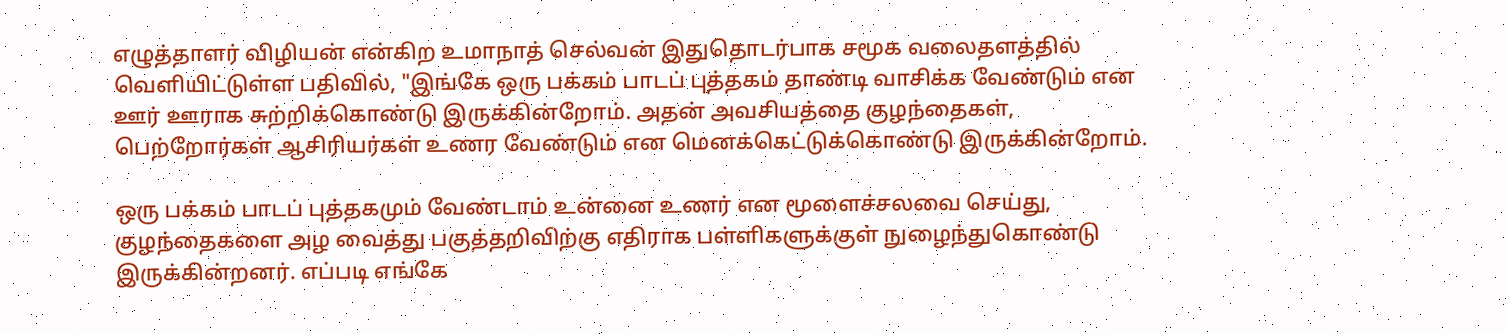எழுத்தாளர் விழியன் என்கிற உமாநாத் செல்வன் இதுதொடர்பாக சமூக வலைதளத்தில் வெளியிட்டுள்ள பதிவில், "இங்கே ஒரு பக்கம் பாடப் புத்தகம் தாண்டி வாசிக்க வேண்டும் என ஊர் ஊராக சுற்றிக்கொண்டு இருக்கின்றோம். அதன் அவசியத்தை குழந்தைகள், பெற்றோர்கள் ஆசிரியர்கள் உணர வேண்டும் என மெனக்கெட்டுக்கொண்டு இருக்கின்றோம்.

ஒரு பக்கம் பாடப் புத்தகமும் வேண்டாம் உன்னை உணர் என மூளைச்சலவை செய்து, குழந்தைகளை அழ வைத்து பகுத்தறிவிற்கு எதிராக பள்ளிகளுக்குள் நுழைந்துகொண்டு இருக்கின்றனர். எப்படி எங்கே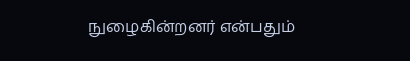நுழைகின்றனர் என்பதும்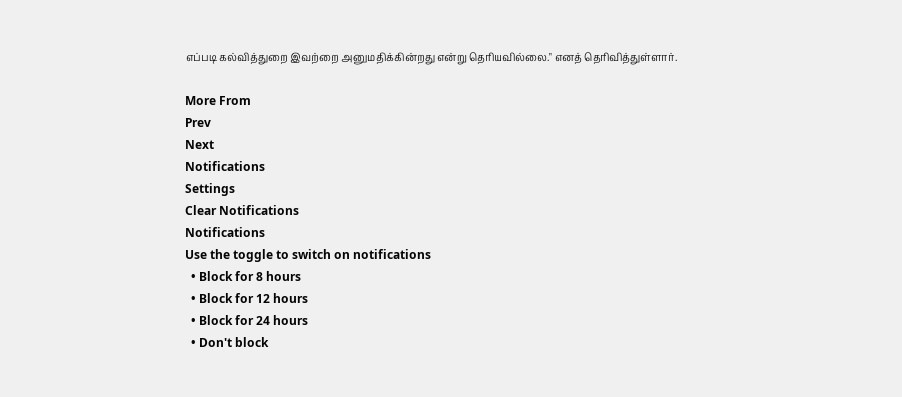எப்படி கல்வித்துறை இவற்றை அனுமதிக்கின்றது என்று தெரியவில்லை." எனத் தெரிவித்துள்ளார்.

More From
Prev
Next
Notifications
Settings
Clear Notifications
Notifications
Use the toggle to switch on notifications
  • Block for 8 hours
  • Block for 12 hours
  • Block for 24 hours
  • Don't block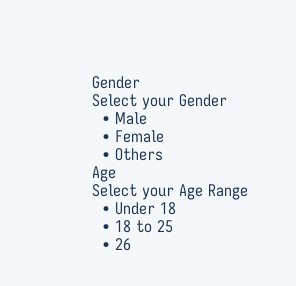Gender
Select your Gender
  • Male
  • Female
  • Others
Age
Select your Age Range
  • Under 18
  • 18 to 25
  • 26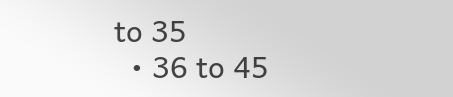to 35
  • 36 to 45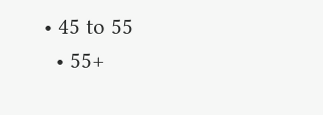• 45 to 55
  • 55+